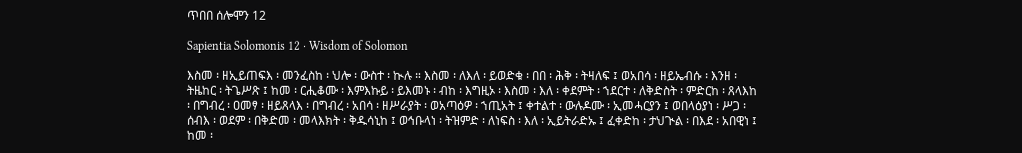ጥበበ ሰሎሞን 12

Sapientia Solomonis 12 · Wisdom of Solomon

እስመ ፡ ዘኢይጠፍእ ፡ መንፈስከ ፡ ህሎ ፡ ውስተ ፡ ኲሉ ። እስመ ፡ ለእለ ፡ ይወድቁ ፡ በበ ፡ ሕቅ ፡ ትዛለፍ ፤ ወአበሳ ፡ ዘይኤብሱ ፡ እንዘ ፡ ትዜከር ፡ ትጌሥጽ ፤ ከመ ፡ ርሒቆሙ ፡ እምእኩይ ፡ ይእመኑ ፡ ብከ ፡ እግዚኦ ፡ እስመ ፡ እለ ፡ ቀደምት ፡ ኀደርተ ፡ ለቅድስት ፡ ምድርከ ፡ ጸላእከ ፡ በግብረ ፡ ዐመፃ ፡ ዘይጸላእ ፡ በግብረ ፡ አበሳ ፡ ዘሥራያት ፡ ወአጣዕዎ ፡ ኀጢአት ፤ ቀተልተ ፡ ውሉዶሙ ፡ ኢመሓርያን ፤ ወበላዕያነ ፡ ሥጋ ፡ ሰብእ ፡ ወደም ፡ በቅድመ ፡ መላእክት ፡ ቅዱሳኒከ ፤ ወኅቡላነ ፡ ትዝምድ ፡ ለነፍስ ፡ እለ ፡ ኢይትራድኡ ፤ ፈቀድከ ፡ ታህጒል ፡ በእደ ፡ አበዊነ ፤ ከመ ፡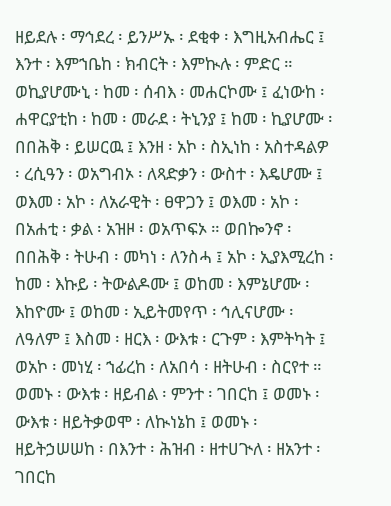ዘይደሉ ፡ ማኅደረ ፡ ይንሥኡ ፡ ደቂቀ ፡ እግዚአብሔር ፤ እንተ ፡ እምኀቤከ ፡ ክብርት ፡ እምኲሉ ፡ ምድር ። ወኪያሆሙኒ ፡ ከመ ፡ ሰብእ ፡ መሐርኮሙ ፤ ፈነውከ ፡ ሐዋርያቲከ ፡ ከመ ፡ መራደ ፡ ትኒንያ ፤ ከመ ፡ ኪያሆሙ ፡ በበሕቅ ፡ ይሠርዉ ፤ እንዘ ፡ አኮ ፡ ስኢነከ ፡ አስተዳልዎ ፡ ረሲዓን ፡ ወአግብኦ ፡ ለጻድቃን ፡ ውስተ ፡ እዴሆሙ ፤ ወእመ ፡ አኮ ፡ ለአራዊት ፡ ፀዋጋን ፤ ወእመ ፡ አኮ ፡ በአሐቲ ፡ ቃል ፡ አዝዞ ፡ ወአጥፍኦ ። ወበኰንኖ ፡ በበሕቅ ፡ ትሁብ ፡ መካነ ፡ ለንስሓ ፤ አኮ ፡ ኢያእሚረከ ፡ ከመ ፡ እኩይ ፡ ትውልዶሙ ፤ ወከመ ፡ እምኔሆሙ ፡ እከዮሙ ፤ ወከመ ፡ ኢይትመየጥ ፡ ኅሊናሆሙ ፡ ለዓለም ፤ እስመ ፡ ዘርእ ፡ ውእቱ ፡ ርጉም ፡ እምትካት ፤ ወአኮ ፡ መነሂ ፡ ኀፊረከ ፡ ለአበሳ ፡ ዘትሁብ ፡ ስርየተ ። ወመኑ ፡ ውእቱ ፡ ዘይብል ፡ ምንተ ፡ ገበርከ ፤ ወመኑ ፡ ውእቱ ፡ ዘይትቃወሞ ፡ ለኲነኔከ ፤ ወመኑ ፡ ዘይትኃሠሠከ ፡ በእንተ ፡ ሕዝብ ፡ ዘተሀጒለ ፡ ዘአንተ ፡ ገበርከ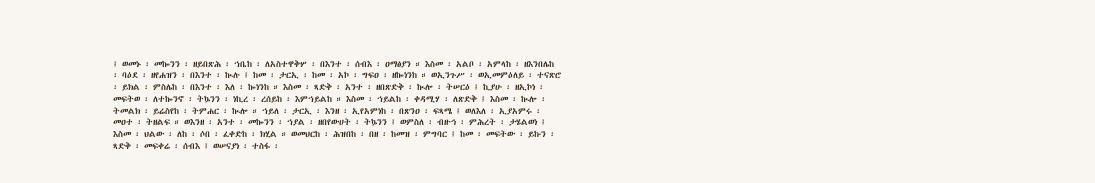፤ ወመኑ ፡ መኰንን ፡ ዘይበጽሕ ፡ ኀቤከ ፡ ለአስተዋቅሦ ፡ በእንተ ፡ ሰብእ ፡ ዐማፅያን ። እስመ ፡ አልቦ ፡ አምላከ ፡ ዘእንበሌከ ፡ ባዕደ ፡ ዘየሐዝን ፡ በእንተ ፡ ኲሉ ፤ ከመ ፡ ታርኢ ፡ ከመ ፡ አኮ ፡ ግፍዐ ፡ ዘኰነንከ ። ወኢንጉሥ ፡ ወኢመምዕለይ ፡ ተናጽሮ ፡ ይክል ፡ ምስሌከ ፡ በእንተ ፡ እለ ፡ ኰነንከ ። እስመ ፡ ጻድቅ ፡ አንተ ፡ ዘበጽድቅ ፡ ኲሎ ፡ ትሠርዕ ፤ ኪያሁ ፡ ዘኢኮነ ፡ መፍትወ ፡ ለተኰንኖ ፡ ትኴንን ፡ ነኪረ ፡ ረሰይከ ፡ እምኀይልከ ። እስመ ፡ ኀይልከ ፡ ቀዳሚሃ ፡ ለጽድቅ ፤ እስመ ፡ ኲሎ ፡ ትመልክ ፡ ይሬስየከ ፡ ትምሐር ፡ ኲሎ ። ኀይለ ፡ ታርኢ ፡ እንዘ ፡ ኢየአምነከ ፡ በጽንዐ ፡ ፍጻሜ ፤ ወለእለ ፡ ኢያአምሩ ፡ መዐተ ፡ ትዘልፍ ። ወእንዘ ፡ አንተ ፡ መኰንን ፡ ኀያል ፡ ዘበየውሀት ፡ ትኴንን ፤ ወምስለ ፡ ብዙኅ ፡ ምሕረት ፡ ታሄልወነ ፤ እስመ ፡ ህልው ፡ ለከ ፡ ሶበ ፡ ፈቀድከ ፡ ክሂል ። ወመህርከ ፡ ሕዝበከ ፡ በዘ ፡ ከመዝ ፡ ምግባር ፤ ከመ ፡ መፍትው ፡ ይኩን ፡ ጻድቅ ፡ መፍቀሬ ፡ ሰብእ ፤ ወሠናያነ ፡ ተስፋ ፡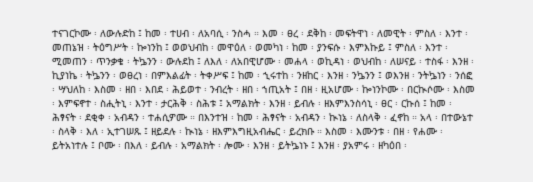ተናገርኮሙ ፡ ለውሉድከ ፤ ከመ ፡ ተሀብ ፡ ለአባሲ ፡ ንስሓ ። እመ ፡ ፀረ ፡ ደቅከ ፡ መፍትዋነ ፡ ለመዊት ፡ ምስለ ፡ እንተ ፡ መጠኔዝ ፡ ትዕግሥት ፡ ኰነንከ ፤ ወወህብከ ፡ መዋዕለ ፡ ወመካነ ፡ ከመ ፡ ያንፍሱ ፡ እምእኩይ ፤ ምስለ ፡ እንተ ፡ ሚመጠን ፡ ጥንቃቄ ፡ ትኴንን ፡ ውሉደከ ፤ ለእለ ፡ ለአበዊሆሙ ፡ መሐላ ፡ ወኪዳነ ፡ ወህብከ ፡ ለሠናይ ፡ ተስፋ ፡ እንዘ ፡ ኪያነኬ ፡ ትኴንን ፡ ወፀረነ ፡ በምእልፊት ፡ ትቀሥፍ ፤ ከመ ፡ ኂሩተከ ፡ ንዘከር ፡ እንዘ ፡ ንኴንን ፤ ወእንዘ ፡ ንትኴነን ፡ ንሰፎ ፡ ሣህለከ ፡ እስመ ፡ ዘበ ፡ እበደ ፡ ሕይወተ ፡ ንብረት ፡ ዘበ ፡ ኀጢአት ፤ በዘ ፡ ዚአሆሙ ፡ ኰነንኮሙ ፡ በርኲሶሙ ፡ እስመ ፡ እምፍኖተ ፡ ስሒትኒ ፡ እንተ ፡ ታርሕቅ ፡ ስሕቱ ፤ አማልክት ፡ እንዘ ፡ ይብሉ ፡ ዘእምእንስሳኒ ፡ ፀር ፡ ርኩሰ ፤ ከመ ፡ ሕፃናት ፡ ደቂቀ ፡ አብዳን ፡ ተሐሲዎሙ ። በእንተዝ ፡ ከመ ፡ ሕፃናት ፡ አብዳን ፡ ኲነኔ ፡ ለስላቅ ፡ ፈኖከ ። አላ ፡ በተውኔተ ፡ ስላቅ ፡ እለ ፡ ኢተገሠጹ ፤ ዘይደሉ ፡ ኲነኔ ፡ ዘእምእግዚአብሔር ፡ ይረክቡ ። እስመ ፡ እሙንቱ ፡ በዘ ፡ የሐሙ ፡ ይትአነተሉ ፤ ቦሙ ፡ በእለ ፡ ይብሉ ፡ አማልክት ፡ ሎሙ ፡ እንዘ ፡ ይትኴነኑ ፤ እንዘ ፡ ያአምሩ ፡ ዘካዕበ ፡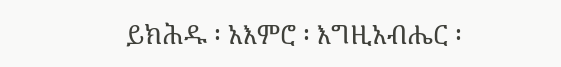ይክሕዱ ፡ አእምሮ ፡ እግዚአብሔር ፡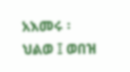አእመሩ ፡ ህልወ ፤ ወበዝ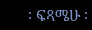፡ ፍጻሜሁ ፡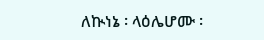ለኲነኔ ፡ ላዕሌሆሙ ፡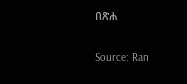በጽሐ

Source: Ran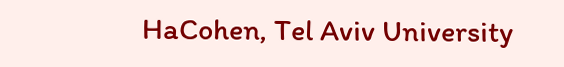HaCohen, Tel Aviv University